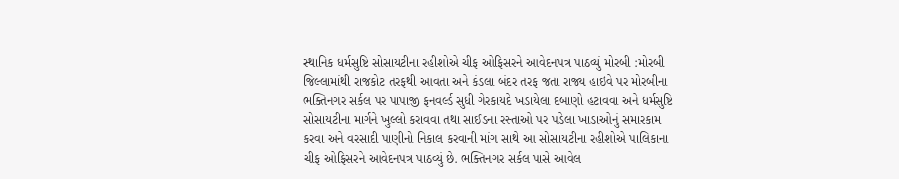સ્થાનિક ધર્મસુષ્ટિ સોસાયટીના રહીશોએ ચીફ ઓફિસરને આવેદનપત્ર પાઠવ્યું મોરબી :મોરબી જિલ્લામાંથી રાજકોટ તરફથી આવતા અને કંડલા બંદર તરફ જતા રાજ્ય હાઇવે પર મોરબીના ભક્તિનગર સર્કલ પર પાપાજી ફનવર્લ્ડ સુધી ગેરકાયદે ખડાયેલા દબાણો હટાવવા અને ધર્મસુષ્ટિ સોસાયટીના માર્ગને ખુલ્લો કરાવવા તથા સાઈડના રસ્તાઓ પર પડેલા ખાડાઓનું સમારકામ કરવા અને વરસાદી પાણીનો નિકાલ કરવાની માંગ સાથે આ સોસાયટીના રહીશોએ પાલિકાના ચીફ ઓફિસરને આવેદનપત્ર પાઠવ્યું છે. ભક્તિનગર સર્કલ પાસે આવેલ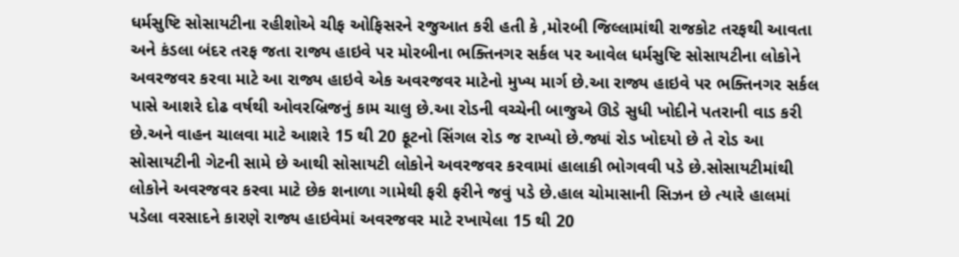ધર્મસુષ્ટિ સોસાયટીના રહીશોએ ચીફ ઓફિસરને રજુઆત કરી હતી કે ,મોરબી જિલ્લામાંથી રાજકોટ તરફથી આવતા અને કંડલા બંદર તરફ જતા રાજ્ય હાઇવે પર મોરબીના ભક્તિનગર સર્કલ પર આવેલ ધર્મસુષ્ટિ સોસાયટીના લોકોને અવરજવર કરવા માટે આ રાજ્ય હાઇવે એક અવરજવર માટેનો મુખ્ય માર્ગ છે.આ રાજ્ય હાઇવે પર ભક્તિનગર સર્કલ પાસે આશરે દોઢ વર્ષથી ઓવરબ્રિજનું કામ ચાલુ છે.આ રોડની વચ્ચેની બાજુએ ઊડે સુધી ખોદીને પતરાની વાડ કરી છે.અને વાહન ચાલવા માટે આશરે 15 થી 20 ફૂટનો સિંગલ રોડ જ રાખ્યો છે.જ્યાં રોડ ખોદયો છે તે રોડ આ સોસાયટીની ગેટની સામે છે આથી સોસાયટી લોકોને અવરજવર કરવામાં હાલાકી ભોગવવી પડે છે.સોસાયટીમાંથી લોકોને અવરજવર કરવા માટે છેક શનાળા ગામેથી ફરી ફરીને જવું પડે છે.હાલ ચોમાસાની સિઝન છે ત્યારે હાલમાં પડેલા વરસાદને કારણે રાજ્ય હાઇવેમાં અવરજવર માટે રખાયેલા 15 થી 20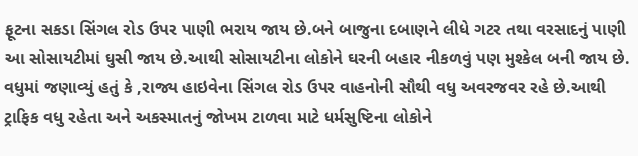ફૂટના સકડા સિંગલ રોડ ઉપર પાણી ભરાય જાય છે.બને બાજુના દબાણને લીધે ગટર તથા વરસાદનું પાણી આ સોસાયટીમાં ઘુસી જાય છે.આથી સોસાયટીના લોકોને ઘરની બહાર નીકળવું પણ મુશ્કેલ બની જાય છે. વધુમાં જણાવ્યું હતું કે ,રાજ્ય હાઇવેના સિંગલ રોડ ઉપર વાહનોની સૌથી વધુ અવરજવર રહે છે.આથી ટ્રાફિક વધુ રહેતા અને અકસ્માતનું જોખમ ટાળવા માટે ધર્મસુષ્ટિના લોકોને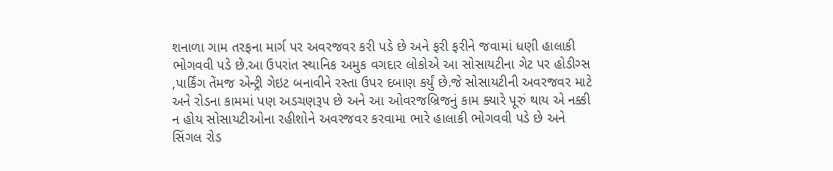શનાળા ગામ તરફના માર્ગ પર અવરજવર કરી પડે છે અને ફરી ફરીને જવામાં ધણી હાલાકી ભોગવવી પડે છે.આ ઉપરાંત સ્થાનિક અમુક વગદાર લોકોએ આ સોસાયટીના ગેટ પર હોડીગ્સ ,પાર્કિંગ તેંમજ એન્ટ્રી ગેઇટ બનાવીને રસ્તા ઉપર દબાણ કર્યું છે.જે સોસાયટીની અવરજવર માટે અને રોડના કામમાં પણ અડચણરૂપ છે અને આ ઓવરજબ્રિજનું કામ ક્યારે પૂરું થાય એ નક્કી ન હોય સોસાયટીઓના રહીશોને અવરજવર કરવામા ભારે હાલાકી ભોગવવી પડે છે અને સિંગલ રોડ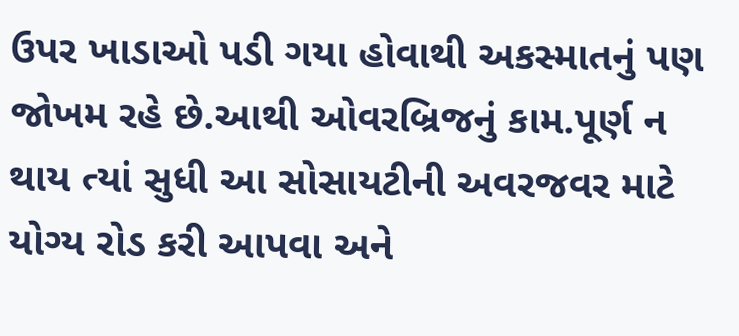ઉપર ખાડાઓ પડી ગયા હોવાથી અકસ્માતનું પણ જોખમ રહે છે.આથી ઓવરબ્રિજનું કામ.પૂર્ણ ન થાય ત્યાં સુધી આ સોસાયટીની અવરજવર માટે યોગ્ય રોડ કરી આપવા અને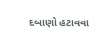દબાણો હટાવવા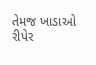તેમજ ખાડાઓ રીપેર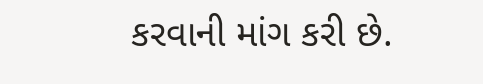કરવાની માંગ કરી છે.